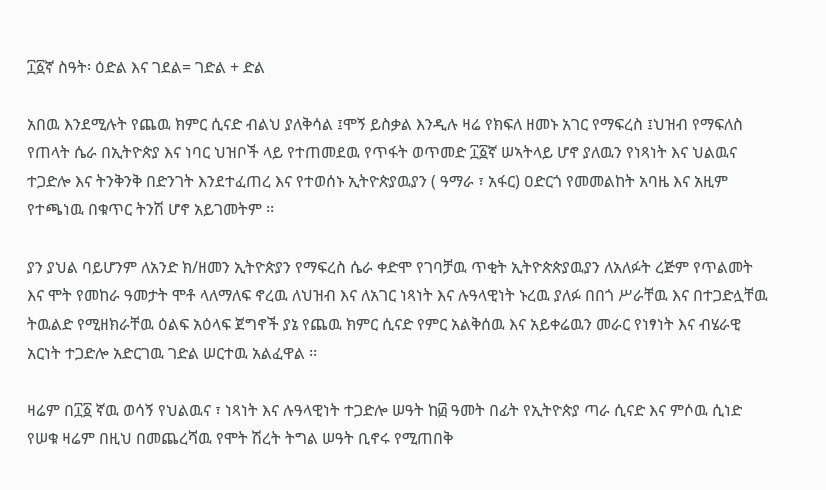፲፩ኛ ስዓት፡ ዕድል እና ገደል= ገድል + ድል

አበዉ እንደሚሉት የጨዉ ክምር ሲናድ ብልህ ያለቅሳል ፤ሞኝ ይስቃል እንዲሉ ዛሬ የክፍለ ዘመኑ አገር የማፍረስ ፤ህዝብ የማፍለስ የጠላት ሴራ በኢትዮጵያ እና ነባር ህዝቦች ላይ የተጠመደዉ የጥፋት ወጥመድ ፲፩ኛ ሠኣትላይ ሆኖ ያለዉን የነጻነት እና ህልዉና ተጋድሎ እና ትንቅንቅ በድንገት እንደተፈጠረ እና የተወሰኑ ኢትዮጵያዉያን ( ዓማራ ፣ አፋር) ዐድርጎ የመመልከት አባዜ እና አዚም የተጫነዉ በቁጥር ትንሽ ሆኖ አይገመትም ፡፡

ያን ያህል ባይሆንም ለአንድ ክ/ዘመን ኢትዮጵያን የማፍረስ ሴራ ቀድሞ የገባቻዉ ጥቂት ኢትዮጵጵያዉያን ለአለፉት ረጅም የጥልመት እና ሞት የመከራ ዓመታት ሞቶ ላለማለፍ ኖረዉ ለህዝብ እና ለአገር ነጻነት እና ሉዓላዊነት ኑረዉ ያለፉ በበጎ ሥራቸዉ እና በተጋድሏቸዉ ትዉልድ የሚዘክራቸዉ ዕልፍ አዕላፍ ጀግኖች ያኔ የጨዉ ክምር ሲናድ የምር አልቅሰዉ እና አይቀሬዉን መራር የነፃነት እና ብሄራዊ አርነት ተጋድሎ አድርገዉ ገድል ሠርተዉ አልፈዋል ፡፡

ዛሬም በ፲፩ ኛዉ ወሳኝ የህልዉና ፣ ነጻነት እና ሉዓላዊነት ተጋድሎ ሠዓት ከ፴ ዓመት በፊት የኢትዮጵያ ጣራ ሲናድ እና ምሶዉ ሲነድ የሠቁ ዛሬም በዚህ በመጨረሻዉ የሞት ሽረት ትግል ሠዓት ቢኖሩ የሚጠበቅ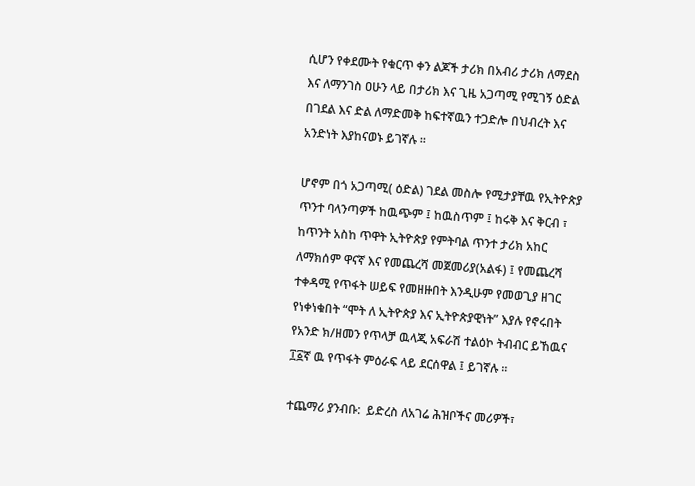ሲሆን የቀደሙት የቁርጥ ቀን ልጆች ታሪክ በአብሪ ታሪክ ለማደስ እና ለማንገስ ዐሁን ላይ በታሪክ እና ጊዜ አጋጣሚ የሚገኝ ዕድል በገደል እና ድል ለማድመቅ ከፍተኛዉን ተጋድሎ በህብረት እና አንድነት እያከናወኑ ይገኛሉ ፡፡

ሆኖም በጎ አጋጣሚ( ዕድል) ገደል መስሎ የሚታያቸዉ የኢትዮጵያ ጥንተ ባላንጣዎች ከዉጭም ፤ ከዉስጥም ፤ ከሩቅ እና ቅርብ ፣ ከጥንት አስከ ጥዋት ኢትዮጵያ የምትባል ጥንተ ታሪክ አከር ለማክሰም ዋናኛ እና የመጨረሻ መጀመሪያ(አልፋ) ፤ የመጨረሻ ተቀዳሚ የጥፋት ሠይፍ የመዘዙበት እንዲሁም የመወጊያ ዘገር የነቀነቁበት “ሞት ለ ኢትዮጵያ እና ኢትዮጵያዊነት” እያሉ የኖሩበት የአንድ ክ/ዘመን የጥላቻ ዉላጂ አፍራሽ ተልዕኮ ትብብር ይኸዉና ፲፩ኛ ዉ የጥፋት ምዕራፍ ላይ ደርሰዋል ፤ ይገኛሉ ፡፡

ተጨማሪ ያንብቡ:  ይድረስ ለአገሬ ሕዝቦችና መሪዎች፣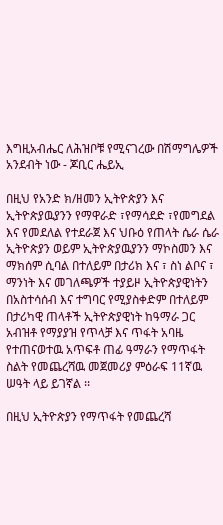እግዚአብሔር ለሕዝቦቹ የሚናገረው በሽማግሌዎች አንደብት ነው - ጆቢር ሔይኢ

በዚህ የአንድ ክ/ዘመን ኢትዮጵያን እና ኢትዮጵያዉያንን የማዋራድ ፣የማሳደድ ፣የመግደል እና የመደለል የተደራጀ እና ህቡዕ የጠላት ሴራ ሴራ ኢትዮጵያን ወይም ኢትዮጵያዉያንን ማኮስመን እና ማክሰም ሲባል በተለይም በታሪክ እና ፣ ስነ ልቦና ፣ ማንነት እና መገለጫዎች ተያይዞ ኢትዮጵያዊነትን በአስተሳሰብ እና ተግባር የሚያስቀድም በተለይም በታሪካዊ ጠላቶች ኢትዮጵያዊነት ከዓማራ ጋር አብዝቶ የማያያዝ የጥላቻ እና ጥፋት አባዜ የተጠናወተዉ አጥፍቶ ጠፊ ዓማራን የማጥፋት ስልት የመጨረሻዉ መጀመሪያ ምዕራፍ 11ኛዉ ሠዓት ላይ ይገኛል ፡፡

በዚህ ኢትዮጵያን የማጥፋት የመጨረሻ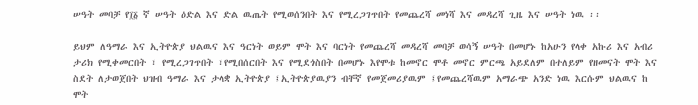ሠዓት መባቻ የ፲፩ ኛ ሠዓት ዕድል እና ድል ዉጤት የሚወሰንበት እና የሚረጋገጥበት የመጨረሻ መነሻ እና መዳረሻ ጊዜ እና ሠዓት ነዉ ፡፡

ይህም ለዓማራ እና ኢትዮጵያ ህልዉና እና ዓርነት ወይም ሞት እና ባርነት የመጨረሻ መዳረሻ መባቻ ወሳኝ ሠዓት በመሆኑ ከአሁን የላቀ አኩሪ እና አብሪ ታሪክ የሚቀመርበት ፣ የሚረጋገጥበት ፣የሚበሰርበት እና የሚደጎስበት በመሆኑ እየሞቱ ከመኖር ሞቶ መኖር ምርጫ አይደለም በተለይም የዘመናት ሞት እና ስደት ለታወጀበት ህዝብ ዓማራ እና ታላቋ ኢትዮጵያ ፤ኢትዮጵያዉያን ብቸኛ የመጀመሪያዉም ፤የመጨረሻዉም አማራጭ አንድ ነዉ እርሱም ህልዉና ከ ሞት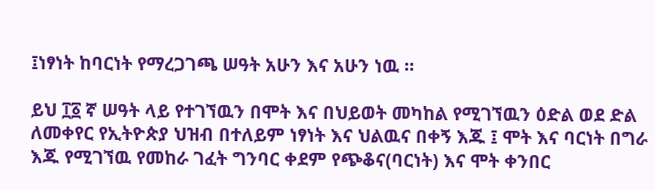፤ነፃነት ከባርነት የማረጋገጫ ሠዓት አሁን እና አሁን ነዉ ፡፡

ይህ ፲፩ ኛ ሠዓት ላይ የተገኘዉን በሞት እና በህይወት መካከል የሚገኘዉን ዕድል ወደ ድል ለመቀየር የኢትዮጵያ ህዝብ በተለይም ነፃነት እና ህልዉና በቀኝ እጁ ፤ ሞት እና ባርነት በግራ እጁ የሚገኘዉ የመከራ ገፈት ግንባር ቀደም የጭቆና(ባርነት) እና ሞት ቀንበር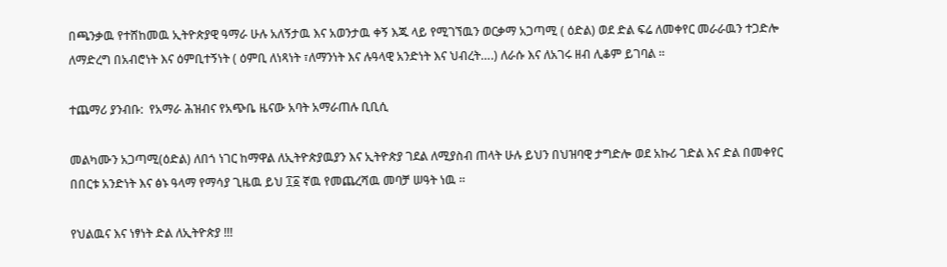በጫንቃዉ የተሸከመዉ ኢትዮጵያዊ ዓማራ ሁሉ አለኝታዉ እና አወንታዉ ቀኝ እጁ ላይ የሚገኘዉን ወርቃማ አጋጣሚ ( ዕድል) ወደ ድል ፍሬ ለመቀየር መራራዉን ተጋድሎ ለማድረግ በአብሮነት እና ዕምቢተኝነት ( ዕምቢ ለነጻነት ፣ለማንነት እና ሉዓላዊ አንድነት እና ህብረት….) ለራሱ እና ለአገሩ ዘብ ሊቆም ይገባል ፡፡

ተጨማሪ ያንብቡ:  የአማራ ሕዝብና የአጭቤ ዜናው አባት አማራጠሉ ቢቢሲ

መልካሙን አጋጣሚ(ዕድል) ለበጎ ነገር ከማዋል ለኢትዮጵያዉያን እና ኢትዮጵያ ገደል ለሚያስብ ጠላት ሁሉ ይህን በህዝባዊ ታግድሎ ወደ አኩሪ ገድል እና ድል በመቀየር በበርቱ አንድነት እና ፅኑ ዓላማ የማሳያ ጊዜዉ ይህ ፲፩ ኛዉ የመጨረሻዉ መባቻ ሠዓት ነዉ ፡፡

የህልዉና እና ነፃነት ድል ለኢትዮጵያ !!!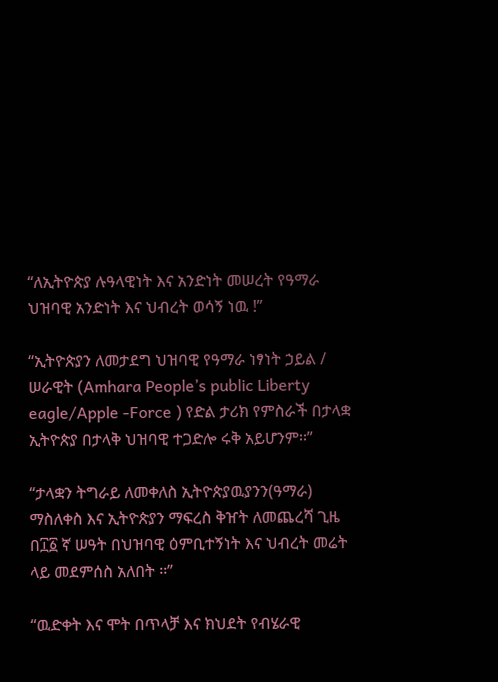“ለኢትዮጵያ ሉዓላዊነት እና አንድነት መሠረት የዓማራ ህዝባዊ አንድነት እና ህብረት ወሳኝ ነዉ !”

“ኢትዮጵያን ለመታደግ ህዝባዊ የዓማራ ነፃነት ኃይል / ሠራዊት (Amhara People’s public Liberty eagle/Apple -Force ) የድል ታሪክ የምስራች በታላቋ ኢትዮጵያ በታላቅ ህዝባዊ ተጋድሎ ሩቅ አይሆንም፡፡”

“ታላቋን ትግራይ ለመቀለስ ኢትዮጵያዉያንን(ዓማራ) ማስለቀስ እና ኢትዮጵያን ማፍረስ ቅዠት ለመጨረሻ ጊዜ በ፲፩ ኛ ሠዓት በህዝባዊ ዕምቢተኝነት እና ህብረት መሬት ላይ መደምሰስ አለበት ፡፡”

“ዉድቀት እና ሞት በጥላቻ እና ክህደት የብሄራዊ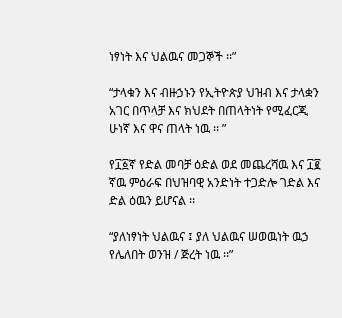ነፃነት እና ህልዉና መጋኞች ፡፡”

“ታላቁን እና ብዙኃኑን የኢትዮጵያ ህዝብ እና ታላቋን አገር በጥላቻ እና ክህደት በጠላትነት የሚፈርጂ ሁነኛ እና ዋና ጠላት ነዉ ፡፡ ”

የ፲፩ኛ የድል መባቻ ዕድል ወደ መጨረሻዉ እና ፲፪ ኛዉ ምዕራፍ በህዝባዊ አንድነት ተጋድሎ ገድል እና ድል ዕዉን ይሆናል ፡፡

“ያለነፃነት ህልዉና ፤ ያለ ህልዉና ሠወዉነት ዉኃ የሌለበት ወንዝ / ጅረት ነዉ ፡፡”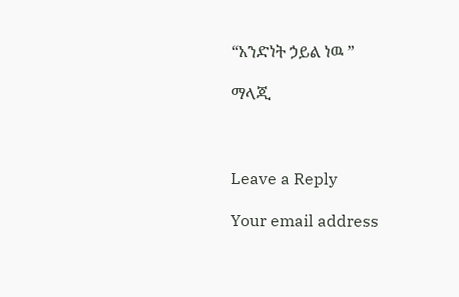“አንድነት ኃይል ነዉ ”

ማላጂ



Leave a Reply

Your email address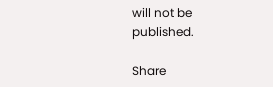will not be published.

Share